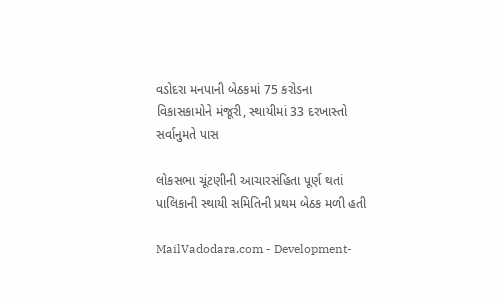વડોદરા મનપાની બેઠકમાં 75 કરોડના વિકાસકામોને મંજૂરી, સ્થાયીમાં 33 દરખાસ્તો સર્વાનુમતે પાસ

લોકસભા ચૂંટણીની આચારસંહિતા પૂર્ણ થતાં પાલિકાની સ્થાયી સમિતિની પ્રથમ બેઠક મળી હતી

MailVadodara.com - Development-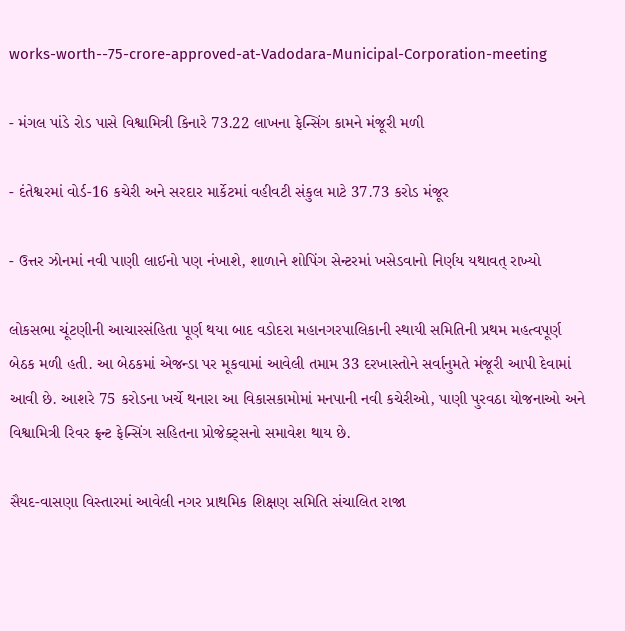works-worth--75-crore-approved-at-Vadodara-Municipal-Corporation-meeting

- મંગલ પાંડે રોડ પાસે વિશ્વામિત્રી કિનારે 73.22 લાખના ફેન્સિંગ કામને મંજૂરી મળી

- દંતેશ્વરમાં વોર્ડ-16 કચેરી અને સરદાર માર્કેટમાં વહીવટી સંકુલ માટે 37.73 કરોડ મંજૂર

- ઉત્તર ઝોનમાં નવી પાણી લાઈનો પણ નંખાશે, શાળાને શોપિંગ સેન્ટરમાં ખસેડવાનો નિર્ણય યથાવત્ રાખ્યો

લોકસભા ચૂંટણીની આચારસંહિતા પૂર્ણ થયા બાદ વડોદરા મહાનગરપાલિકાની સ્થાયી સમિતિની પ્રથમ મહત્વપૂર્ણ બેઠક મળી હતી. આ બેઠકમાં એજન્ડા પર મૂકવામાં આવેલી તમામ 33 દરખાસ્તોને સર્વાનુમતે મંજૂરી આપી દેવામાં આવી છે. આશરે 75 કરોડના ખર્ચે થનારા આ વિકાસકામોમાં મનપાની નવી કચેરીઓ, પાણી પુરવઠા યોજનાઓ અને વિશ્વામિત્રી રિવર ફ્રન્ટ ફેન્સિંગ સહિતના પ્રોજેક્ટ્સનો સમાવેશ થાય છે.

સૈયદ-વાસણા વિસ્તારમાં આવેલી નગર પ્રાથમિક શિક્ષણ સમિતિ સંચાલિત રાજા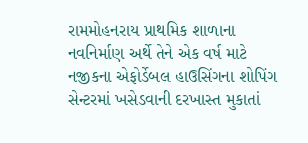રામમોહનરાય પ્રાથમિક શાળાના નવનિર્માણ અર્થે તેને એક વર્ષ માટે નજીકના એફોર્ડેબલ હાઉસિંગના શોપિંગ સેન્ટરમાં ખસેડવાની દરખાસ્ત મુકાતાં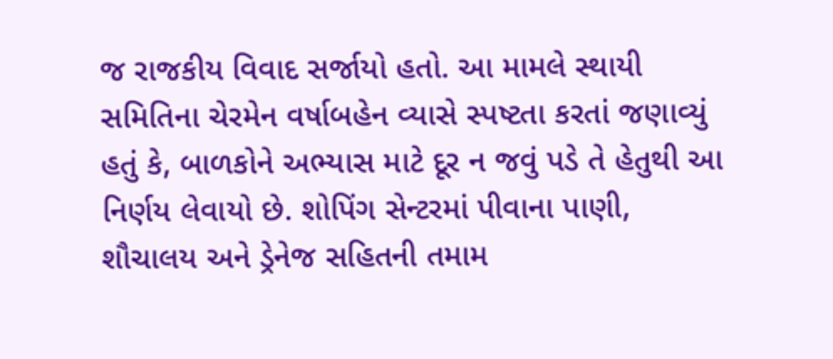જ રાજકીય વિવાદ સર્જાયો હતો. આ મામલે સ્થાયી સમિતિના ચેરમેન વર્ષાબહેન વ્યાસે સ્પષ્ટતા કરતાં જણાવ્યું હતું કે, બાળકોને અભ્યાસ માટે દૂર ન જવું પડે તે હેતુથી આ નિર્ણય લેવાયો છે. શોપિંગ સેન્ટરમાં પીવાના પાણી, શૌચાલય અને ડ્રેનેજ સહિતની તમામ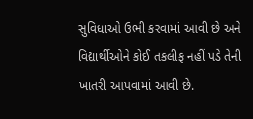સુવિધાઓ ઉભી કરવામાં આવી છે અને વિદ્યાર્થીઓને કોઈ તકલીફ નહીં પડે તેની ખાતરી આપવામાં આવી છે.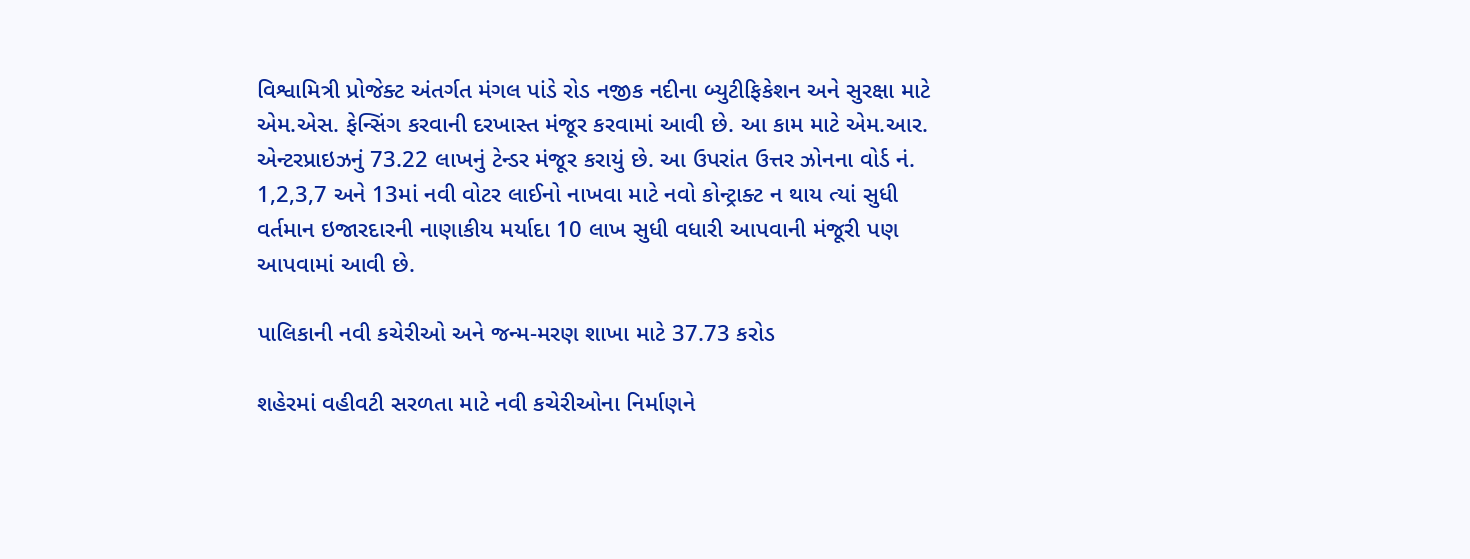વિશ્વામિત્રી પ્રોજેક્ટ અંતર્ગત મંગલ પાંડે રોડ નજીક નદીના બ્યુટીફિકેશન અને સુરક્ષા માટે એમ.એસ. ફેન્સિંગ કરવાની દરખાસ્ત મંજૂર કરવામાં આવી છે. આ કામ માટે એમ.આર. એન્ટરપ્રાઇઝનું 73.22 લાખનું ટેન્ડર મંજૂર કરાયું છે. આ ઉપરાંત ઉત્તર ઝોનના વોર્ડ નં. 1,2,3,7 અને 13માં નવી વોટર લાઈનો નાખવા માટે નવો કોન્ટ્રાક્ટ ન થાય ત્યાં સુધી વર્તમાન ઇજારદારની નાણાકીય મર્યાદા 10 લાખ સુધી વધારી આપવાની મંજૂરી પણ આપવામાં આવી છે.

પાલિકાની નવી કચેરીઓ અને જન્મ-મરણ શાખા માટે 37.73 કરોડ

શહેરમાં વહીવટી સરળતા માટે નવી કચેરીઓના નિર્માણને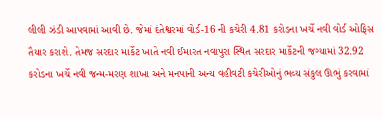લીલી ઝંડી આપવામાં આવી છે. જેમાં દંતેશ્વરમાં વોર્ડ-16 ની કચેરી 4.81 કરોડના ખર્ચે નવી વોર્ડ ઓફિસ તૈયાર કરાશે. તેમજ સરદાર માર્કેટ ખાતે નવી ઈમારત નવાપુરા સ્થિત સરદાર માર્કેટની જગ્યામાં 32.92 કરોડના ખર્ચે નવી જન્મ-મરણ શાખા અને મનપાની અન્ય વહીવટી કચેરીઓનું ભવ્ય સંકુલ ઊભું કરવામાં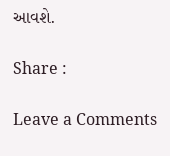આવશે.

Share :

Leave a Comments